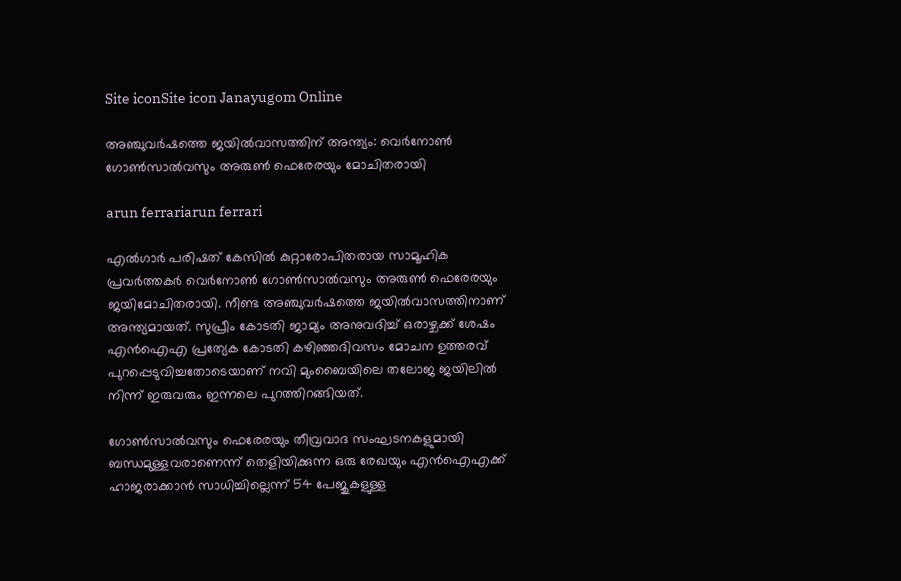Site iconSite icon Janayugom Online

അഞ്ചുവര്‍ഷത്തെ ജയില്‍വാസത്തിന് അന്ത്യം: വെര്‍നോണ്‍ ഗോണ്‍സാല്‍വസും അരുണ്‍ ഫെരേരയും മോചിതരായി

arun ferrariarun ferrari

എല്‍ഗാര്‍ പരിഷത് കേസില്‍ കുറ്റാരോപിതരായ സാമൂഹിക പ്രവര്‍ത്തകര്‍ വെര്‍നോണ്‍ ഗോണ്‍സാല്‍വസും അരുണ്‍ ഫെരേരയും ജയിമോചിതരായി. നീണ്ട അഞ്ചുവര്‍ഷത്തെ ജയില്‍വാസത്തിനാണ് അന്ത്യമായത്. സുപ്രീം കോടതി ജാമ്യം അനുവദിച്ച് ഒരാഴ്ചക്ക് ശേഷം എന്‍ഐഎ പ്രത്യേക കോടതി കഴിഞ്ഞദിവസം മോചന ഉത്തരവ് പുറപ്പെടുവിച്ചതോടെയാണ് നവി മുംബൈയിലെ തലോജ ജയിലില്‍ നിന്ന് ഇരുവരും ഇന്നലെ പുറത്തിറങ്ങിയത്.

ഗോണ്‍സാല്‍വസും ഫെരേരയും തീവ്രവാദ സംഘടനകളുമായി ബന്ധമുള്ളവരാണെന്ന് തെളിയിക്കുന്ന ഒരു രേഖയും എൻഐഎക്ക് ഹാജരാക്കാൻ സാധിച്ചില്ലെന്ന് 54 പേജുകളുള്ള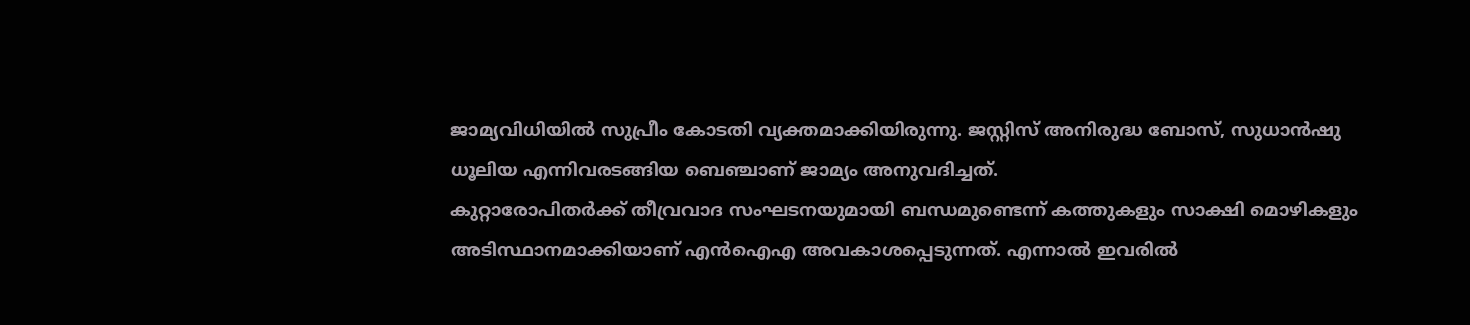ജാമ്യവിധിയില്‍ സുപ്രീം കോടതി വ്യക്തമാക്കിയിരുന്നു. ജസ്റ്റിസ് അനിരുദ്ധ ബോസ്, സുധാൻഷു ധൂലിയ എന്നിവരടങ്ങിയ ബെഞ്ചാണ് ജാമ്യം അനുവദിച്ചത്.
കുറ്റാരോപിതര്‍ക്ക് തീവ്രവാദ സംഘടനയുമായി ബന്ധമുണ്ടെന്ന് കത്തുകളും സാക്ഷി മൊഴികളും അടിസ്ഥാനമാക്കിയാണ് എൻഐഎ അവകാശപ്പെടുന്നത്. എന്നാല്‍ ഇവരില്‍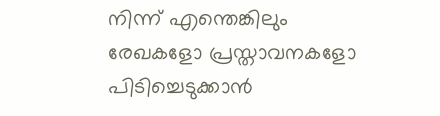നിന്ന് എന്തെങ്കിലും രേഖകളോ പ്രസ്താവനകളോ പിടിച്ചെടുക്കാൻ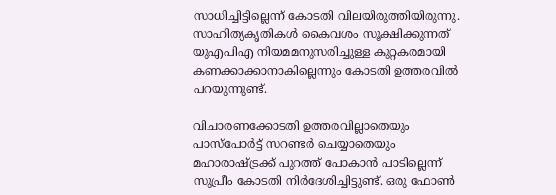സാധിച്ചിട്ടില്ലെന്ന് കോടതി വിലയിരുത്തിയിരുന്നു. സാഹിത്യകൃതികള്‍ കൈവശം സൂക്ഷിക്കുന്നത് യുഎപിഎ നിയമമനുസരിച്ചുള്ള കുറ്റകരമായി കണക്കാക്കാനാകില്ലെന്നും കോടതി ഉത്തരവില്‍ പറയുന്നുണ്ട്.

വിചാരണക്കോടതി ഉത്തരവില്ലാതെയും പാസ്‌പോര്‍ട്ട് സറണ്ടര്‍ ചെയ്യാതെയും മഹാരാഷ്ട്രക്ക് പുറത്ത് പോകാൻ പാടില്ലെന്ന് സുപ്രീം കോടതി നിര്‍ദേശിച്ചിട്ടുണ്ട്. ഒരു ഫോണ്‍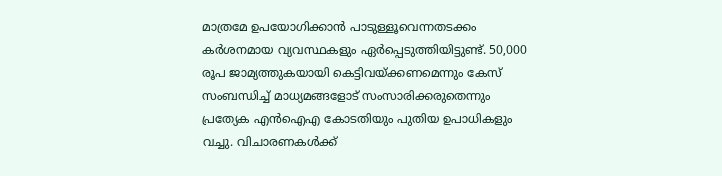മാത്രമേ ഉപയോഗിക്കാൻ പാടുള്ളൂവെന്നതടക്കം കര്‍ശനമായ വ്യവസ്ഥകളും ഏര്‍പ്പെടുത്തിയിട്ടുണ്ട്. 50,000 രൂപ ജാമ്യത്തുകയായി കെട്ടിവയ്ക്കണമെന്നും കേസ് സംബന്ധിച്ച് മാധ്യമങ്ങളോട് സംസാരിക്കരുതെന്നും പ്രത്യേക എൻഐഎ കോടതിയും പുതിയ ഉപാധികളും വച്ചു. വിചാരണകള്‍ക്ക്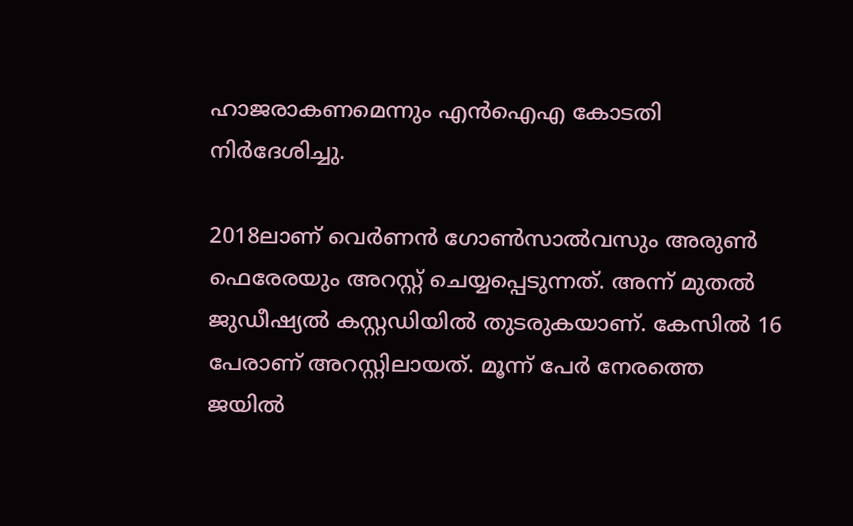ഹാജരാകണമെന്നും എൻഐഎ കോടതി നിര്‍ദേശിച്ചു.

2018ലാണ് വെര്‍ണൻ ഗോണ്‍സാല്‍വസും അരുണ്‍ ഫെരേരയും അറസ്റ്റ് ചെയ്യപ്പെടുന്നത്. അന്ന് മുതല്‍ ജുഡീഷ്യല്‍ കസ്റ്റഡിയില്‍ തുടരുകയാണ്. കേസില്‍ 16 പേരാണ് അറസ്റ്റിലായത്. മൂന്ന് പേര്‍ നേരത്തെ ജയില്‍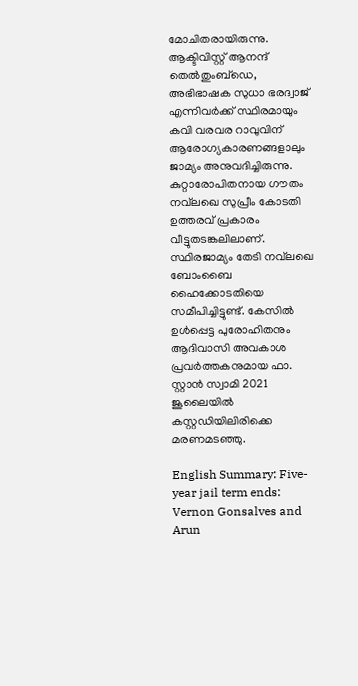മോചിതരായിരുന്നു. ആക്ടിവിസ്റ്റ് ആനന്ദ് തെല്‍തുംബ്ഡെ, അഭിഭാഷക സുധാ ഭരദ്വാജ് എന്നിവര്‍ക്ക് സ്ഥിരമായും കവി വരവര റാവുവിന് ആരോഗ്യകാരണങ്ങളാലും ജാമ്യം അനുവദിച്ചിരുന്നു. കുറ്റാരോപിതനായ ഗൗതം നവ്‌ലഖെ സുപ്രീം കോടതി ഉത്തരവ് പ്രകാരം വീട്ടുതടങ്കലിലാണ്. സ്ഥിരജാമ്യം തേടി നവ്‌ലഖെ ബോംബൈ ഹൈക്കോടതിയെ സമീപിച്ചിട്ടുണ്ട്. കേസില്‍ ഉള്‍പ്പെട്ട പുരോഹിതനും ആദിവാസി അവകാശ പ്രവര്‍ത്തകനുമായ ഫാ. സ്റ്റാന്‍ സ്വാമി 2021 ജൂലൈയില്‍ കസ്റ്റഡിയിലിരിക്കെ മരണമടഞ്ഞു.

English Summary: Five-year jail term ends: Vernon Gonsalves and Arun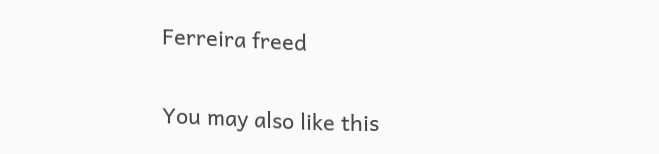Ferreira freed

You may also like this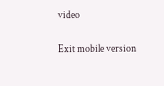video

Exit mobile version